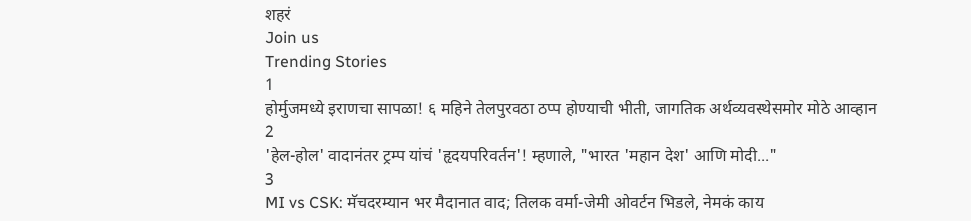शहरं
Join us
Trending Stories
1
होर्मुजमध्ये इराणचा सापळा! ६ महिने तेलपुरवठा ठप्प होण्याची भीती, जागतिक अर्थव्यवस्थेसमोर मोठे आव्हान
2
'हेल-होल' वादानंतर ट्रम्प यांचं 'हृदयपरिवर्तन'! म्हणाले, "भारत 'महान देश' आणि मोदी..."
3
MI vs CSK: मॅचदरम्यान भर मैदानात वाद; तिलक वर्मा-जेमी ओवर्टन भिडले, नेमकं काय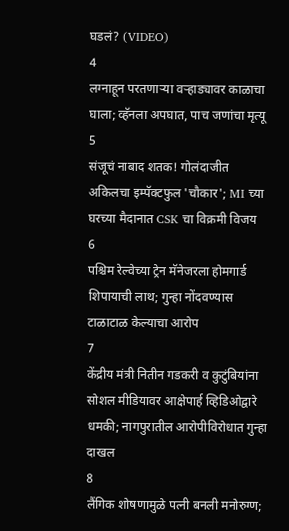घडलं? (VIDEO)
4
लग्नाहून परतणाऱ्या वऱ्हाड्यावर काळाचा घाला; व्हॅनला अपघात, पाच जणांचा मृत्यू
5
संजूचं नाबाद शतक! गोलंदाजीत अकिलचा इम्पॅक्टफुल 'चौकार'; MI च्या घरच्या मैदानात CSK चा विक्रमी विजय
6
पश्चिम रेल्वेच्या ट्रेन मॅनेजरला होमगार्ड शिपायाची लाथ; गुन्हा नोंदवण्यास टाळाटाळ केल्याचा आरोप
7
केंद्रीय मंत्री नितीन गडकरी व कुटुंबियांना सोशल मीडियावर आक्षेपार्ह व्हिडिओद्वारे धमकी; नागपुरातील आरोपीविरोधात गुन्हा दाखल
8
लैंगिक शोषणामुळे पत्नी बनली मनोरुग्ण;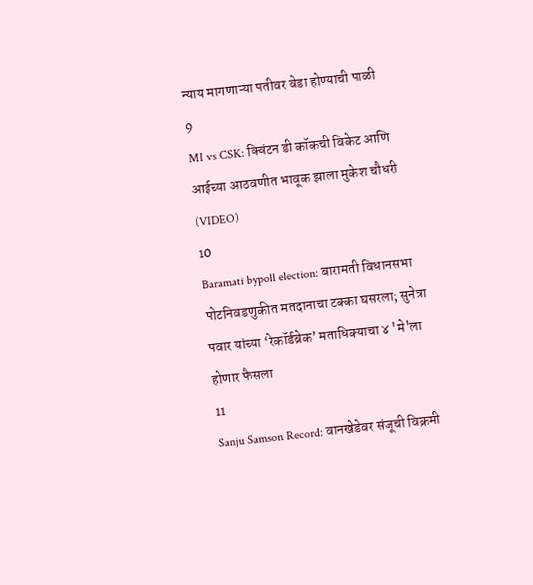न्याय मागणाऱ्या पतीवर वेडा होण्याची पाळी
9
MI vs CSK: क्विंटन डी कॉकची विकेट आणि आईच्या आठवणीत भावूक झाला मुकेश चौधरी (VIDEO)
10
Baramati bypoll election: बारामती विधानसभा पोटनिवडणुकीत मतदानाचा टक्का घसरला; सुनेत्रा पवार यांच्या ‘रेकॉर्डब्रेक’ मताधिक्याचा ४ 'मे'ला होणार फैसला
11
Sanju Samson Record: वानखेडेवर संजूची विक्रमी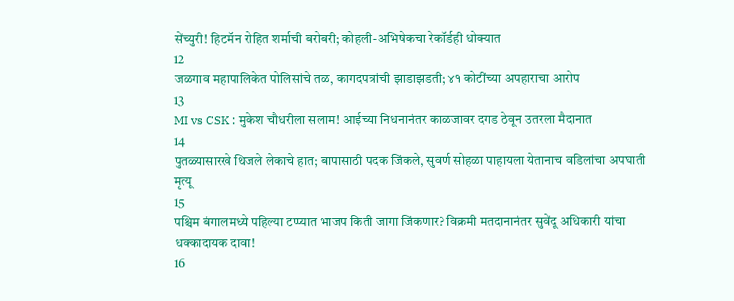सेंच्युरी! हिटमॅन रोहित शर्माची बरोबरी; कोहली-अभिषेकचा रेकॉर्डही धोक्यात
12
जळगाव महापालिकेत पोलिसांचे तळ, कागदपत्रांची झाडाझडती; ४१ कोटींच्या अपहाराचा आरोप
13
MI vs CSK : मुकेश चौधरीला सलाम! आईच्या निधनानंतर काळजावर दगड ठेवून उतरला मैदानात
14
पुतळ्यासारखे थिजले लेकाचे हात; बापासाठी पदक जिंकले, सुवर्ण सोहळा पाहायला येतानाच वडिलांचा अपघाती मृत्यू
15
पश्चिम बंगालमध्ये पहिल्या टप्प्यात भाजप किती जागा जिंकणार? विक्रमी मतदानानंतर सुवेंदू अधिकारी यांचा धक्कादायक दावा!
16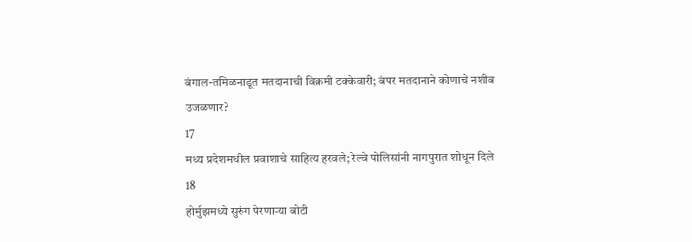बंगाल-तमिळनाडूत मतदानाची विक्रमी टक्केवारी; बंपर मतदानाने कोणाचे नशीब उजळणार?
17
मध्य प्रदेशमधील प्रवाशाचे साहित्य हरवले; रेल्वे पोलिसांनी नागपुरात शोधून दिले
18
होर्मुझमध्ये सुरुंग पेरणाऱ्या बोटी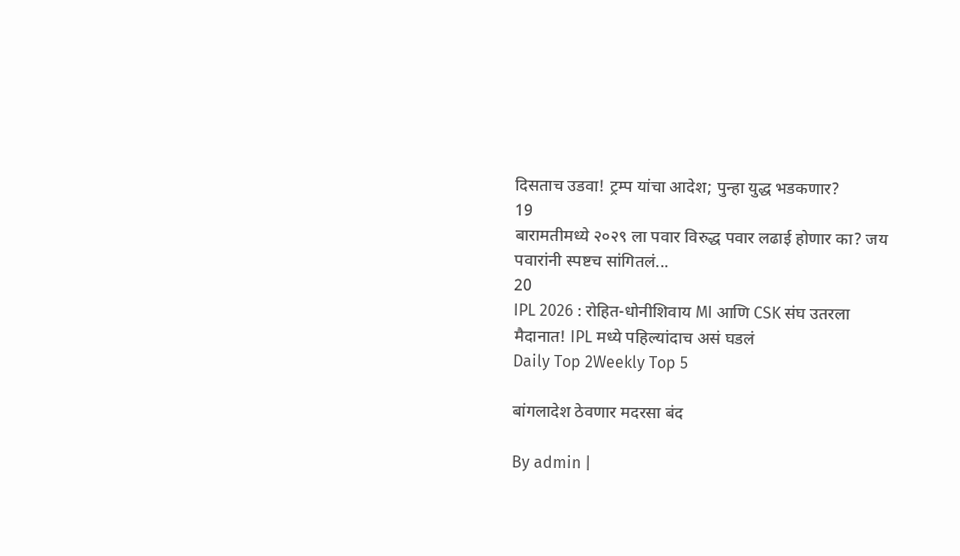दिसताच उडवा! ट्रम्प यांचा आदेश; पुन्हा युद्ध भडकणार?
19
बारामतीमध्ये २०२९ ला पवार विरुद्ध पवार लढाई होणार का? जय पवारांनी स्पष्टच सांगितलं...
20
IPL 2026 : रोहित-धोनीशिवाय MI आणि CSK संघ उतरला मैदानात! IPL मध्ये पहिल्यांदाच असं घडलं
Daily Top 2Weekly Top 5

बांगलादेश ठेवणार मदरसा बंद

By admin |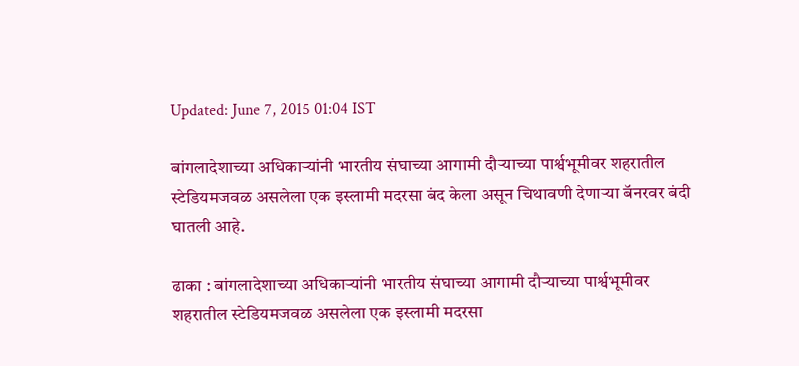Updated: June 7, 2015 01:04 IST

बांगलादेशाच्या अधिकाऱ्यांनी भारतीय संघाच्या आगामी दौऱ्याच्या पार्श्वभूमीवर शहरातील स्टेडियमजवळ असलेला एक इस्लामी मदरसा बंद केला असून चिथावणी देणाऱ्या बॅनरवर बंदी घातली आहे.

ढाका : बांगलादेशाच्या अधिकाऱ्यांनी भारतीय संघाच्या आगामी दौऱ्याच्या पार्श्वभूमीवर शहरातील स्टेडियमजवळ असलेला एक इस्लामी मदरसा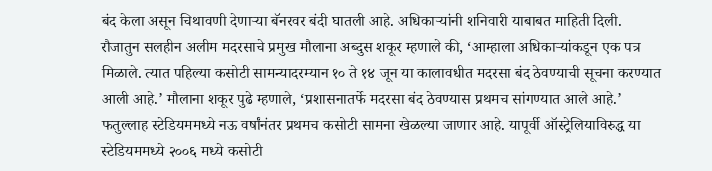बंद केला असून चिथावणी देणाऱ्या बॅनरवर बंदी घातली आहे. अधिकाऱ्यांनी शनिवारी याबाबत माहिती दिली. रौजातुन सलहीन अलीम मदरसाचे प्रमुख मौलाना अब्दुस शकूर म्हणाले की, ‘आम्हाला अधिकाऱ्यांकडून एक पत्र मिळाले. त्यात पहिल्या कसोटी सामन्यादरम्यान १० ते १४ जून या कालावधीत मदरसा बंद ठेवण्याची सूचना करण्यात आली आहे.’ मौलाना शकूर पुढे म्हणाले, ‘प्रशासनातर्फे मदरसा बंद ठेवण्यास प्रथमच सांगण्यात आले आहे.’ फतुल्लाह स्टेडियममध्ये नऊ वर्षांनंतर प्रथमच कसोटी सामना खेळल्या जाणार आहे. यापूर्वी ऑस्ट्रेलियाविरुद्ध या स्टेडियममध्ये २००६ मध्ये कसोटी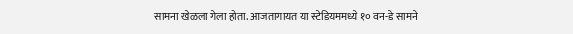सामना खेळला गेला होता. आजतागायत या स्टेडियममध्ये १० वन-डे सामने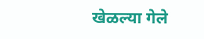खेळल्या गेले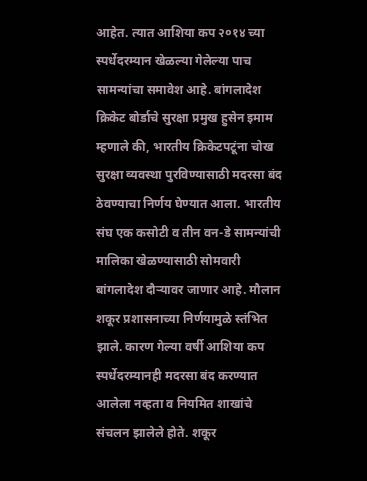आहेत. त्यात आशिया कप २०१४ च्या स्पर्धेदरम्यान खेळल्या गेलेल्या पाच सामन्यांचा समावेश आहे. बांगलादेश क्रिकेट बोर्डाचे सुरक्षा प्रमुख हुसेन इमाम म्हणाले की, भारतीय क्रिकेटपटूंना चोख सुरक्षा व्यवस्था पुरविण्यासाठी मदरसा बंद ठेवण्याचा निर्णय घेण्यात आला. भारतीय संघ एक कसोटी व तीन वन-डे सामन्यांची मालिका खेळण्यासाठी सोमवारी बांगलादेश दौऱ्यावर जाणार आहे. मौलान शकूर प्रशासनाच्या निर्णयामुळे स्तंभित झाले. कारण गेल्या वर्षी आशिया कप स्पर्धेदरम्यानही मदरसा बंद करण्यात आलेला नव्हता व नियमित शाखांचे संचलन झालेले होते. शकूर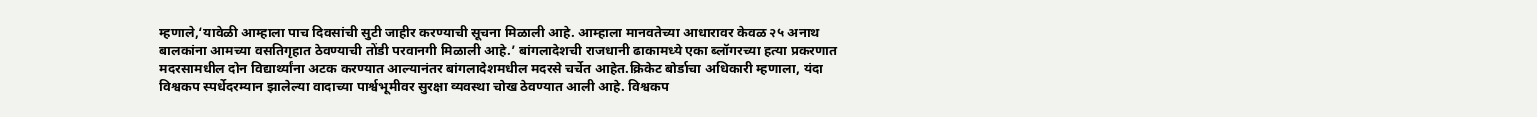म्हणाले,‘यावेळी आम्हाला पाच दिवसांची सुटी जाहीर करण्याची सूचना मिळाली आहे. आम्हाला मानवतेच्या आधारावर केवळ २५ अनाथ बालकांना आमच्या वसतिगृहात ठेवण्याची तोंडी परवानगी मिळाली आहे.’ बांगलादेशची राजधानी ढाकामध्ये एका ब्लॉगरच्या हत्या प्रकरणात मदरसामधील दोन विद्यार्थ्यांना अटक करण्यात आल्यानंतर बांगलादेशमधील मदरसे चर्चेत आहेत.क्रिकेट बोर्डाचा अधिकारी म्हणाला, यंदा विश्वकप स्पर्धेदरम्यान झालेल्या वादाच्या पार्श्वभूमीवर सुरक्षा व्यवस्था चोख ठेवण्यात आली आहे. विश्वकप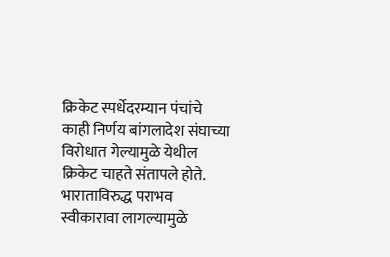क्रिकेट स्पर्धेदरम्यान पंचांचे काही निर्णय बांगलादेश संघाच्या विरोधात गेल्यामुळे येथील क्रिकेट चाहते संतापले होते. भाराताविरुद्ध पराभव स्वीकारावा लागल्यामुळे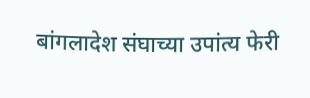बांगलादेश संघाच्या उपांत्य फेरी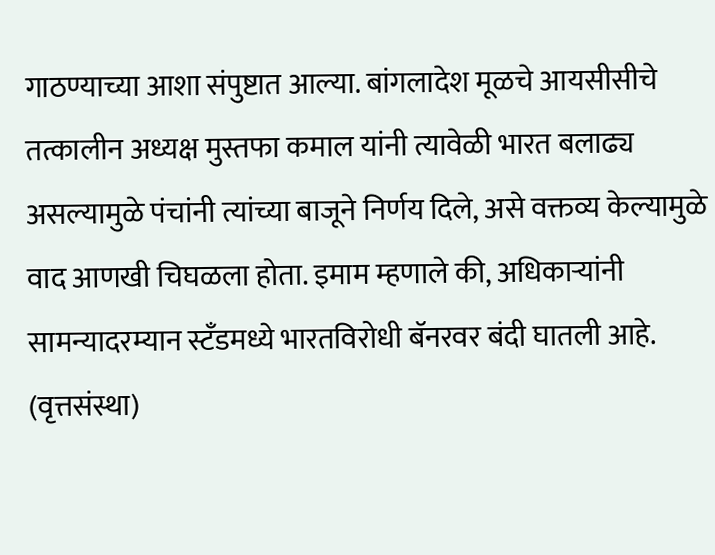गाठण्याच्या आशा संपुष्टात आल्या. बांगलादेश मूळचे आयसीसीचे तत्कालीन अध्यक्ष मुस्तफा कमाल यांनी त्यावेळी भारत बलाढ्य असल्यामुळे पंचांनी त्यांच्या बाजूने निर्णय दिले, असे वक्तव्य केल्यामुळे वाद आणखी चिघळला होता. इमाम म्हणाले की, अधिकाऱ्यांनी सामन्यादरम्यान स्टँडमध्ये भारतविरोधी बॅनरवर बंदी घातली आहे. (वृत्तसंस्था)